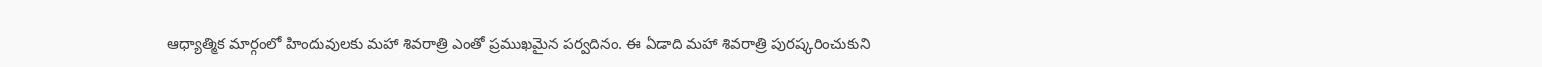ఆధ్యాత్మిక మార్గంలో హిందువులకు మహా శివరాత్రి ఎంతో ప్రముఖమైన పర్వదినం. ఈ ఏడాది మహా శివరాత్రి పురష్కరించుకుని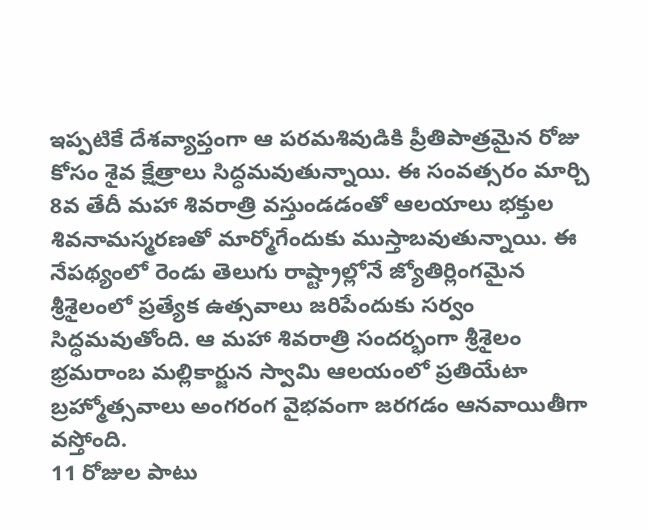ఇప్పటికే దేశవ్యాప్తంగా ఆ పరమశివుడికి ప్రీతిపాత్రమైన రోజు కోసం శైవ క్షేత్రాలు సిద్ధమవుతున్నాయి. ఈ సంవత్సరం మార్చి 8వ తేదీ మహా శివరాత్రి వస్తుండడంతో ఆలయాలు భక్తుల శివనామస్మరణతో మార్మోగేందుకు ముస్తాబవుతున్నాయి. ఈ నేపథ్యంలో రెండు తెలుగు రాష్ట్రాల్లోనే జ్యోతిర్లింగమైన శ్రీశైలంలో ప్రత్యేక ఉత్సవాలు జరిపేందుకు సర్వం సిద్ధమవుతోంది. ఆ మహా శివరాత్రి సందర్భంగా శ్రీశైలం భ్రమరాంబ మల్లికార్జున స్వామి ఆలయంలో ప్రతియేటా బ్రహ్మోత్సవాలు అంగరంగ వైభవంగా జరగడం ఆనవాయితీగా వస్తోంది.
11 రోజుల పాటు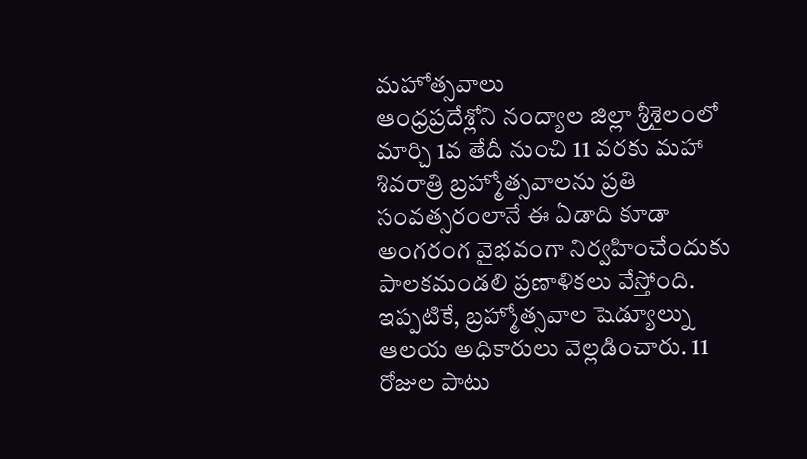మహోత్సవాలు
ఆంధ్రప్రదేశ్లోని నంద్యాల జిల్లా శ్రీశైలంలో మార్చి 1వ తేదీ నుంచి 11 వరకు మహా శివరాత్రి బ్రహ్మోత్సవాలను ప్రతి సంవత్సరంలానే ఈ ఏడాది కూడా అంగరంగ వైభవంగా నిర్వహించేందుకు పాలకమండలి ప్రణాళికలు వేస్తోంది. ఇప్పటికే, బ్రహ్మోత్సవాల షెడ్యూల్ను ఆలయ అధికారులు వెల్లడించారు. 11 రోజుల పాటు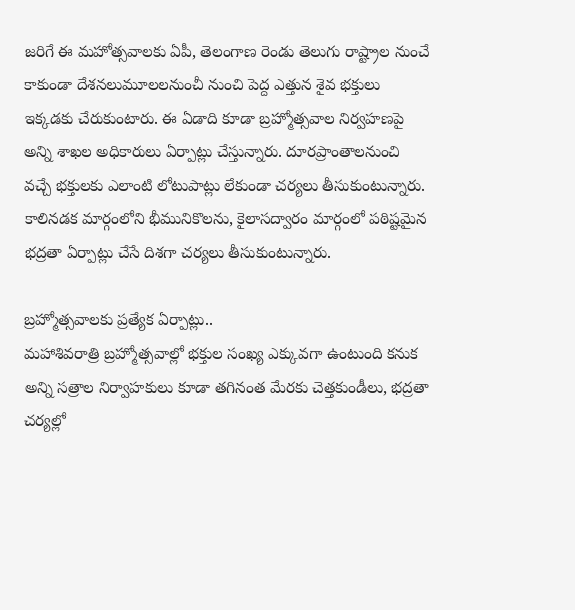జరిగే ఈ మహోత్సవాలకు ఏపీ, తెలంగాణ రెండు తెలుగు రాష్ట్రాల నుంచే కాకుండా దేశనలుమూలలనుంచీ నుంచి పెద్ద ఎత్తున శైవ భక్తులు ఇక్కడకు చేరుకుంటారు. ఈ ఏడాది కూడా బ్రహ్మోత్సవాల నిర్వహణపై అన్ని శాఖల అధికారులు ఏర్పాట్లు చేస్తున్నారు. దూరప్రాంతాలనుంచి వచ్చే భక్తులకు ఎలాంటి లోటుపాట్లు లేకుండా చర్యలు తీసుకుంటున్నారు. కాలినడక మార్గంలోని భీమునికొలను, కైలాసద్వారం మార్గంలో పఠిష్టమైన భద్రతా ఏర్పాట్లు చేసే దిశగా చర్యలు తీసుకుంటున్నారు.

బ్రహ్మోత్సవాలకు ప్రత్యేక ఏర్పాట్లు..
మహాశివరాత్రి బ్రహ్మోత్సవాల్లో భక్తుల సంఖ్య ఎక్కువగా ఉంటుంది కనుక అన్ని సత్రాల నిర్వాహకులు కూడా తగినంత మేరకు చెత్తకుండీలు, భద్రతా చర్యల్లో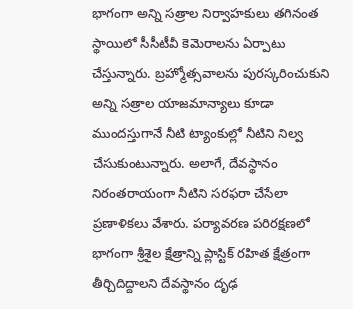భాగంగా అన్ని సత్రాల నిర్వాహకులు తగినంత స్థాయిలో సీసీటీవీ కెమెరాలను ఏర్పాటు చేస్తున్నారు. బ్రహ్మోత్సవాలను పురస్కరించుకుని అన్ని సత్రాల యాజమాన్యాలు కూడా ముందస్తుగానే నీటి ట్యాంకుల్లో నీటిని నిల్వ చేసుకుంటున్నారు. అలాగే, దేవస్థానం నిరంతరాయంగా నీటిని సరఫరా చేసేలా ప్రణాళికలు వేశారు. పర్యావరణ పరిరక్షణలో భాగంగా శ్రీశైల క్షేత్రాన్ని ప్లాస్టిక్ రహిత క్షేత్రంగా తీర్చిదిద్దాలని దేవస్థానం దృఢ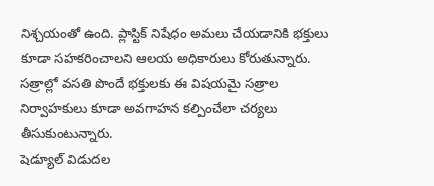నిశ్చయంతో ఉంది. ప్లాస్టిక్ నిషేధం అమలు చేయడానికి భక్తులు కూడా సహకరించాలని ఆలయ అధికారులు కోరుతున్నారు. సత్రాల్లో వసతి పొందే భక్తులకు ఈ విషయమై సత్రాల నిర్వాహకులు కూడా అవగాహన కల్పించేలా చర్యలు తీసుకుంటున్నారు.
షెడ్యూల్ విడుదల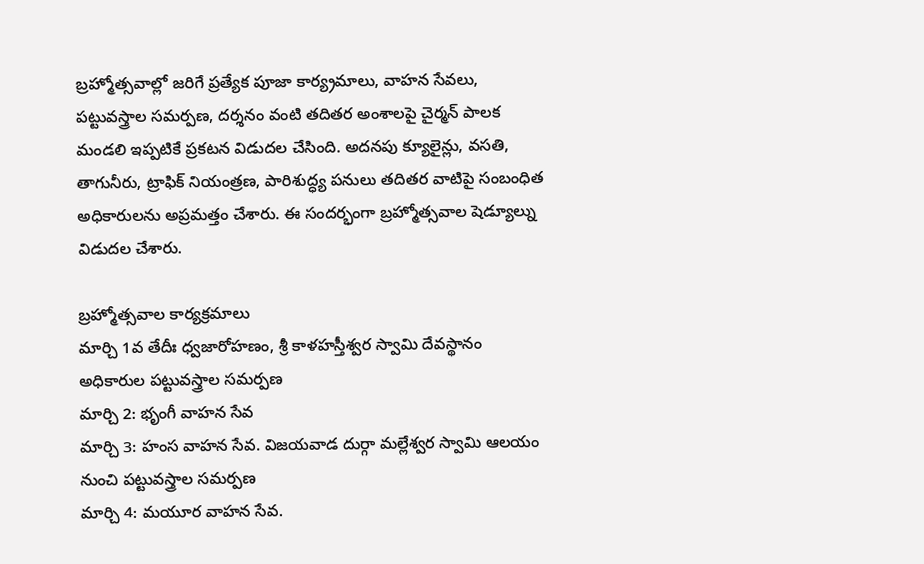బ్రహ్మోత్సవాల్లో జరిగే ప్రత్యేక పూజా కార్య్రమాలు, వాహన సేవలు, పట్టువస్త్రాల సమర్పణ, దర్శనం వంటి తదితర అంశాలపై చైర్మన్ పాలక మండలి ఇప్పటికే ప్రకటన విడుదల చేసింది. అదనపు క్యూలైన్లు, వసతి, తాగునీరు, ట్రాఫిక్ నియంత్రణ, పారిశుద్ధ్య పనులు తదితర వాటిపై సంబంధిత అధికారులను అప్రమత్తం చేశారు. ఈ సందర్భంగా బ్రహ్మోత్సవాల షెడ్యూల్ను విడుదల చేశారు.

బ్రహ్మోత్సవాల కార్యక్రమాలు
మార్చి 1వ తేదీః ధ్వజారోహణం, శ్రీ కాళహస్తీశ్వర స్వామి దేవస్థానం అధికారుల పట్టువస్త్రాల సమర్పణ
మార్చి 2: భృంగీ వాహన సేవ
మార్చి 3: హంస వాహన సేవ. విజయవాడ దుర్గా మల్లేశ్వర స్వామి ఆలయం నుంచి పట్టువస్త్రాల సమర్పణ
మార్చి 4: మయూర వాహన సేవ.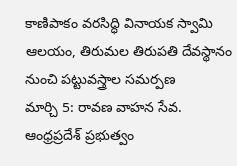కాణిపాకం వరసిద్ధి వినాయక స్వామి ఆలయం, తిరుమల తిరుపతి దేవస్థానం నుంచి పట్టువస్త్రాల సమర్పణ
మార్చి 5: రావణ వాహన సేవ. ఆంధ్రప్రదేశ్ ప్రభుత్వం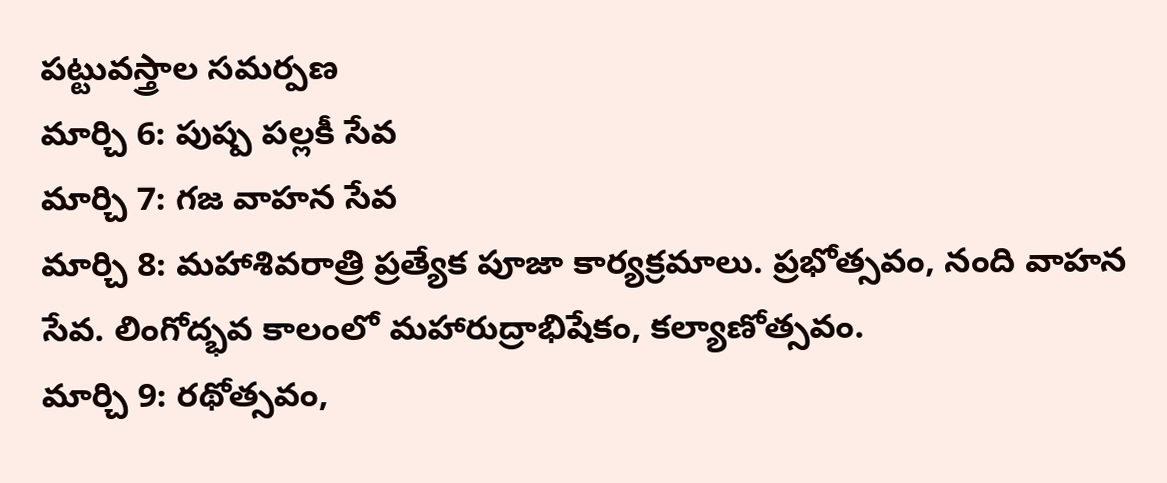పట్టువస్త్రాల సమర్పణ
మార్చి 6: పుష్ప పల్లకీ సేవ
మార్చి 7: గజ వాహన సేవ
మార్చి 8: మహాశివరాత్రి ప్రత్యేక పూజా కార్యక్రమాలు. ప్రభోత్సవం, నంది వాహన సేవ. లింగోద్భవ కాలంలో మహారుద్రాభిషేకం, కల్యాణోత్సవం.
మార్చి 9: రథోత్సవం,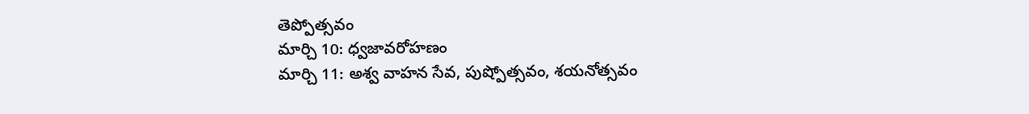తెప్పోత్సవం
మార్చి 10: ధ్వజావరోహణం
మార్చి 11: అశ్వ వాహన సేవ, పుష్పోత్సవం, శయనోత్సవం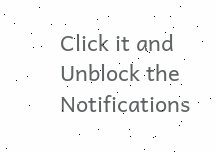Click it and Unblock the Notifications